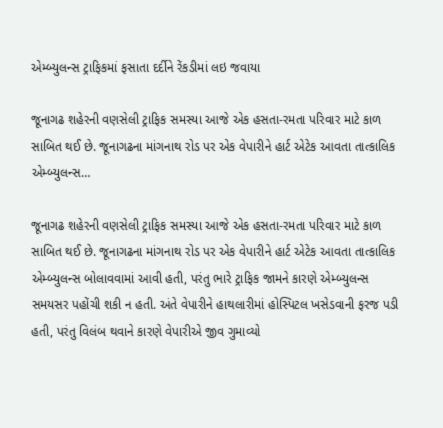એમ્બ્યુલન્સ ટ્રાફિકમાં ફસાતા દર્દીને રેંકડીમાં લઇ જવાયા

જૂનાગઢ શહેરની વણસેલી ટ્રાફિક સમસ્યા આજે એક હસતા-રમતા પરિવાર માટે કાળ સાબિત થઈ છે. જૂનાગઢના માંગનાથ રોડ પર એક વેપારીને હાર્ટ એટેક આવતા તાત્કાલિક એમ્બ્યુલન્સ…

જૂનાગઢ શહેરની વણસેલી ટ્રાફિક સમસ્યા આજે એક હસતા-રમતા પરિવાર માટે કાળ સાબિત થઈ છે. જૂનાગઢના માંગનાથ રોડ પર એક વેપારીને હાર્ટ એટેક આવતા તાત્કાલિક એમ્બ્યુલન્સ બોલાવવામાં આવી હતી, પરંતુ ભારે ટ્રાફિક જામને કારણે એમ્બ્યુલન્સ સમયસર પહોંચી શકી ન હતી. અંતે વેપારીને હાથલારીમાં હોસ્પિટલ ખસેડવાની ફરજ પડી હતી, પરંતુ વિલંબ થવાને કારણે વેપારીએ જીવ ગુમાવ્યો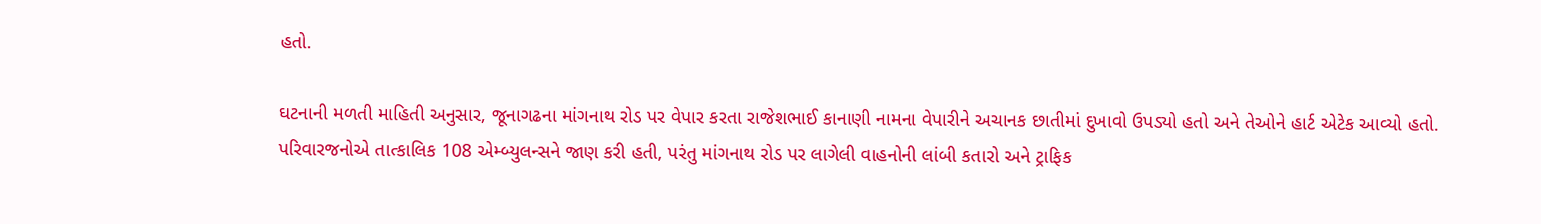હતો.

ઘટનાની મળતી માહિતી અનુસાર, જૂનાગઢના માંગનાથ રોડ પર વેપાર કરતા રાજેશભાઈ કાનાણી નામના વેપારીને અચાનક છાતીમાં દુખાવો ઉપડ્યો હતો અને તેઓને હાર્ટ એટેક આવ્યો હતો. પરિવારજનોએ તાત્કાલિક 108 એમ્બ્યુલન્સને જાણ કરી હતી, પરંતુ માંગનાથ રોડ પર લાગેલી વાહનોની લાંબી કતારો અને ટ્રાફિક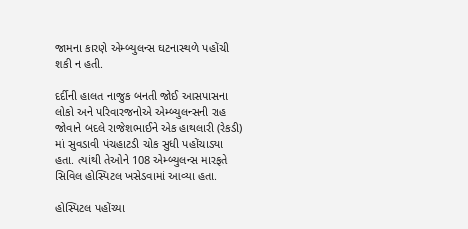જામના કારણે એમ્બ્યુલન્સ ઘટનાસ્થળે પહોંચી શકી ન હતી.

દર્દીની હાલત નાજુક બનતી જોઈ આસપાસના લોકો અને પરિવારજનોએ એમ્બ્યુલન્સની રાહ જોવાને બદલે રાજેશભાઈને એક હાથલારી (રેકડી) માં સુવડાવી પંચહાટડી ચોક સુધી પહોંચાડ્યા હતા. ત્યાંથી તેઓને 108 એમ્બ્યુલન્સ મારફતે સિવિલ હોસ્પિટલ ખસેડવામાં આવ્યા હતા.

હોસ્પિટલ પહોંચ્યા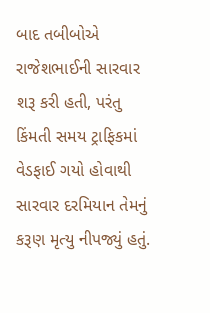બાદ તબીબોએ રાજેશભાઈની સારવાર શરૂ કરી હતી, પરંતુ કિંમતી સમય ટ્રાફિકમાં વેડફાઈ ગયો હોવાથી સારવાર દરમિયાન તેમનું કરૂણ મૃત્યુ નીપજ્યું હતું.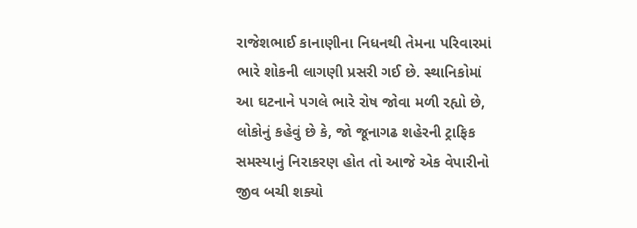રાજેશભાઈ કાનાણીના નિધનથી તેમના પરિવારમાં ભારે શોકની લાગણી પ્રસરી ગઈ છે. સ્થાનિકોમાં આ ઘટનાને પગલે ભારે રોષ જોવા મળી રહ્યો છે, લોકોનું કહેવું છે કે, જો જૂનાગઢ શહેરની ટ્રાફિક સમસ્યાનું નિરાકરણ હોત તો આજે એક વેપારીનો જીવ બચી શક્યો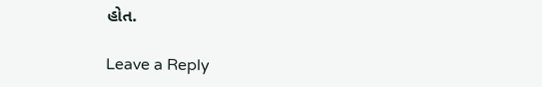હોત.

Leave a Reply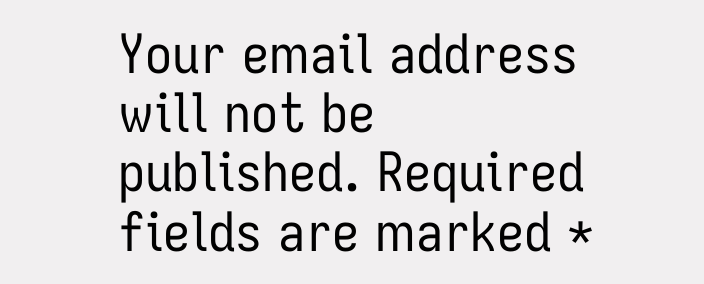Your email address will not be published. Required fields are marked *